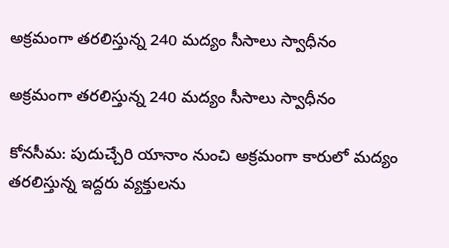అక్రమంగా తరలిస్తున్న 240 మద్యం సీసాలు స్వాధీనం

అక్రమంగా తరలిస్తున్న 240 మద్యం సీసాలు స్వాధీనం

కోనసీమ: పుదుచ్చేరి యానాం నుంచి అక్రమంగా కారులో మద్యం తరలిస్తున్న ఇద్దరు వ్యక్తులను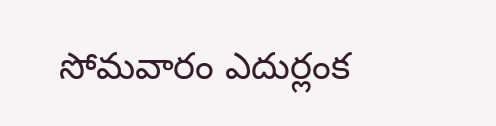సోమవారం ఎదుర్లంక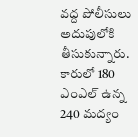వద్ద పోలీసులు అదుపులోకి తీసుకున్నారు. కారులో 180 ఎంఎల్ ఉన్న 240 మద్యం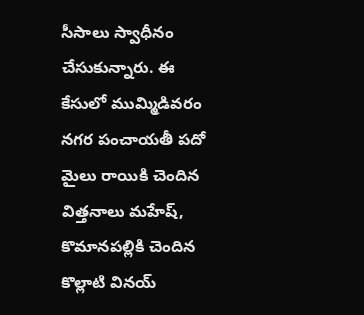సీసాలు స్వాధీనం చేసుకున్నారు. ఈ కేసులో ముమ్మిడివరం నగర పంచాయతీ పదో మైలు రాయికి చెందిన విత్తనాలు మహేష్, కొమానపల్లికి చెందిన కొల్లాటి వినయ్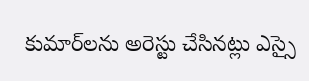కుమార్‌లను అరెస్టు చేసినట్లు ఎస్సై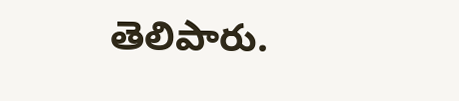తెలిపారు.